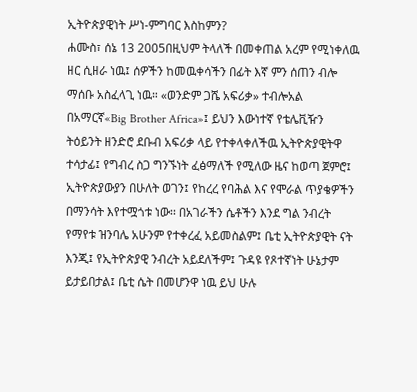ኢትዮጵያዊነት ሥነ-ምግባር እስከምን?
ሐሙስ፣ ሰኔ 13 2005በዚህም ትላለች በመቀጠል አረም የሚነቀለዉ ዘር ሲዘራ ነዉ፤ ሰዎችን ከመዉቀሳችን በፊት እኛ ምን ሰጠን ብሎ ማሰቡ አስፈላጊ ነዉ። «ወንድም ጋሼ አፍሪቃ» ተብሎአል በአማርኛ«Big Brother Africa»፤ ይህን እውነተኛ የቴሌቪዥን ትዕይንት ዘንድሮ ደቡብ አፍሪቃ ላይ የተቀላቀለችዉ ኢትዮጵያዊትዋ ተሳታፊ፤ የግብረ ስጋ ግንኙነት ፈፅማለች የሚለው ዜና ከወጣ ጀምሮ፤ ኢትዮጵያውያን በሁለት ወገን፤ የከረረ የባሕል እና የሞራል ጥያቄዎችን በማንሳት እየተሟጎቱ ነው፡፡ በአገራችን ሴቶችን እንደ ግል ንብረት የማየቱ ዝንባሌ አሁንም የተቀረፈ አይመስልም፤ ቤቲ ኢትዮጵያዊት ናት እንጂ፤ የኢትዮጵያዊ ንብረት አይደለችም፤ ጉዳዩ የጾተኛነት ሁኔታም ይታይበታል፤ ቤቲ ሴት በመሆንዋ ነዉ ይህ ሁሉ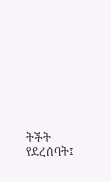ትችት የደረሰባት፤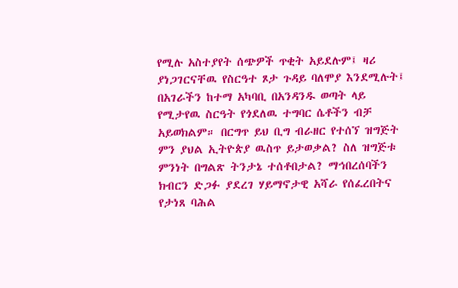የሚሉ አስተያየት ሰጭዎች ጥቂት አይደሉም፤ ዛሪ ያነጋገርናቸዉ የስርዓተ ጾታ ጉዳይ ባለሞያ እንደሚሉት፤ በአገራችን ከተማ አካባቢ በአንዳንዱ ወጣት ላይ የሚታየዉ ስርዓት የጎደለዉ ተግባር ሴቶችን ብቻ አይወክልም። በርግጥ ይህ ቢግ ብራዘር የተሰኘ ዝግጅት ምን ያህል ኢትዮጵያ ዉስጥ ይታወቃል? ስለ ዝግጅቱ ምንነት በግልጽ ትንታኔ ተሰቶበታል? ማኅበረሰባችን ክብርን ድጋፉ ያደረገ ሃይማኖታዊ አሻራ የሰፈረበትና የታነጸ ባሕል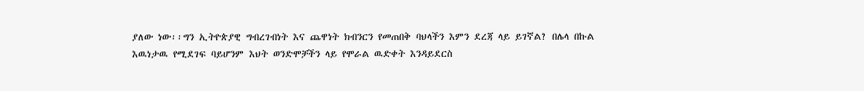ያለው ነው፡፡ግን ኢትዮጵያዊ ግብረገብነት እና ጨዋነት ክብንርን የመጠበቅ ባህላችን እምን ደረጃ ላይ ይገኛል? በሌላ በኩል እዉነታዉ የሚደገፍ ባይሆንም እህት ወንድሞቻችን ላይ የሞራል ዉድቀት እንዳይደርስ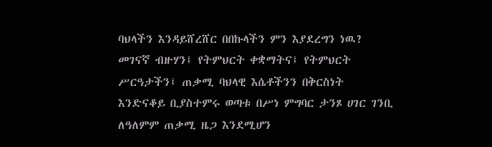ባህላችን እንዳይሸረሸር በበኩላችን ምን እያደረግን ነዉ? መገናኛ ብዙሃን፤ የትምህርት ቀቋማትና፤ የትምህርት ሥርዓታችን፤ ጠቃሚ ባህላዊ እሴቶችንን በቅርስነት እንድናቆይ ቢያስተምሩ ወጣቱ በሥነ ምግባር ታንጾ ሀገር ገንቢ ለዓለምም ጠቃሚ ዜጋ እንደሚሆን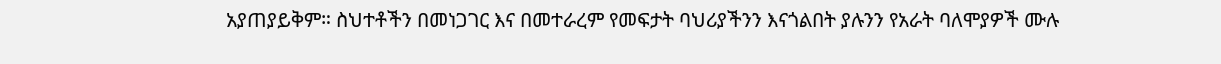አያጠያይቅም። ስህተቶችን በመነጋገር እና በመተራረም የመፍታት ባህሪያችንን እናጎልበት ያሉንን የአራት ባለሞያዎች ሙሉ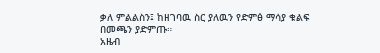ቃለ ምልልስን፤ ከዘገባዉ ስር ያለዉን የድምፅ ማሳያ ቁልፍ በመጫን ያድምጡ።
አዜብ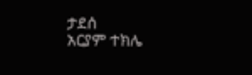ታደሰ
አርያም ተክሌ